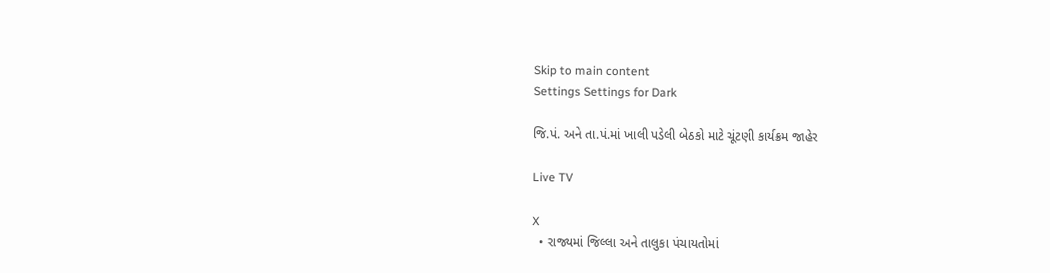Skip to main content
Settings Settings for Dark

જિ.પં. અને તા.પં.માં ખાલી પડેલી બેઠકો માટે ચૂંટણી કાર્યક્રમ જાહેર

Live TV

X
  • રાજ્યમાં જિલ્લા અને તાલુકા પંચાયતોમાં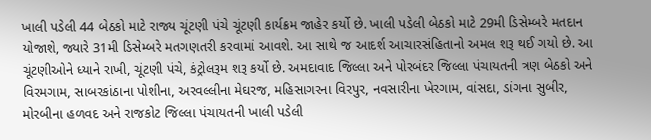ખાલી પડેલી 44 બેઠકો માટે રાજ્ય ચૂંટણી પંચે ચૂંટણી કાર્યક્રમ જાહેર કર્યો છે. ખાલી પડેલી બેઠકો માટે 29મી ડિસેમ્બરે મતદાન યોજાશે, જ્યારે 31મી ડિસેમ્બરે મતગણતરી કરવામાં આવશે. આ સાથે જ આદર્શ આચારસંહિતાનો અમલ શરૂ થઈ ગયો છે. આ ચૂંટણીઓને ધ્યાને રાખી, ચૂંટણી પંચે, કંટ્રોલરૂમ શરૂ કર્યો છે. અમદાવાદ જિલ્લા અને પોરબંદર જિલ્લા પંચાયતની ત્રણ બેઠકો અને વિરમગામ, સાબરકાંઠાના પોશીના, અરવલ્લીના મેઘરજ, મહિસાગરના વિરપુર, નવસારીના ખેરગામ, વાંસદા, ડાંગના સુબીર, મોરબીના હળવદ અને રાજકોટ જિલ્લા પંચાયતની ખાલી પડેલી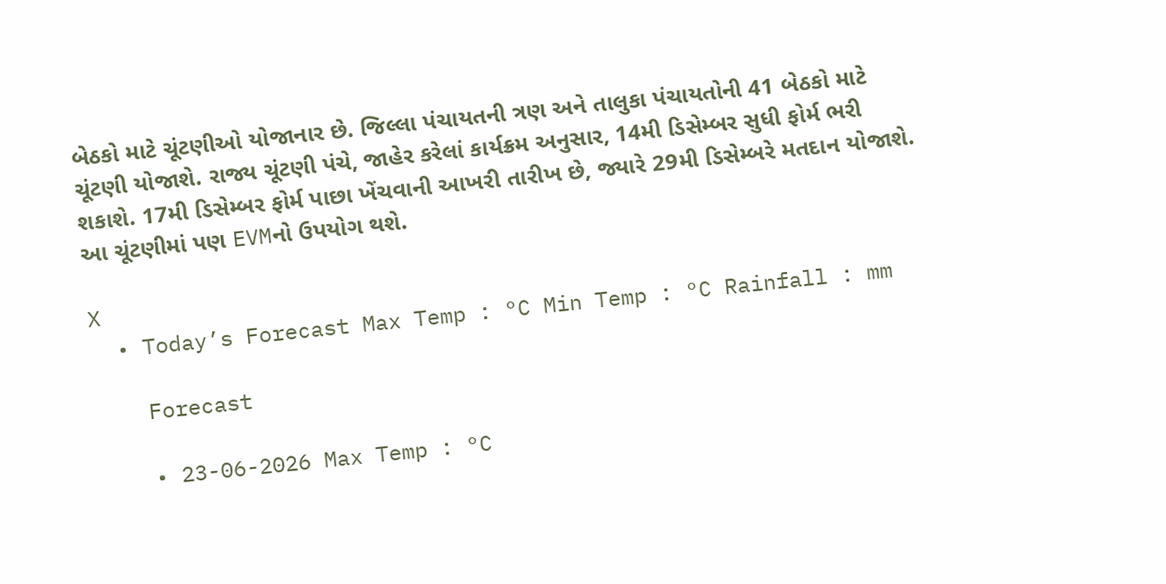બેઠકો માટે ચૂંટણીઓ યોજાનાર છે. જિલ્લા પંચાયતની ત્રણ અને તાલુકા પંચાયતોની 41 બેઠકો માટે ચૂંટણી યોજાશે. રાજ્ય ચૂંટણી પંચે, જાહેર કરેલાં કાર્યક્રમ અનુસાર, 14મી ડિસેમ્બર સુધી ફોર્મ ભરી શકાશે. 17મી ડિસેમ્બર ફોર્મ પાછા ખેંચવાની આખરી તારીખ છે, જ્યારે 29મી ડિસેમ્બરે મતદાન યોજાશે. આ ચૂંટણીમાં પણ EVMનો ઉપયોગ થશે.

X
  • Today’s Forecast Max Temp : °C Min Temp : °C Rainfall : mm

    Forecast

    • 23-06-2026 Max Temp : °C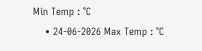Min Temp : °C
    • 24-06-2026 Max Temp : °C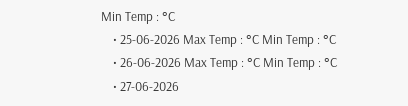Min Temp : °C
    • 25-06-2026 Max Temp : °C Min Temp : °C
    • 26-06-2026 Max Temp : °C Min Temp : °C
    • 27-06-2026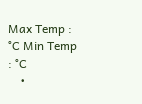Max Temp : °C Min Temp : °C
    •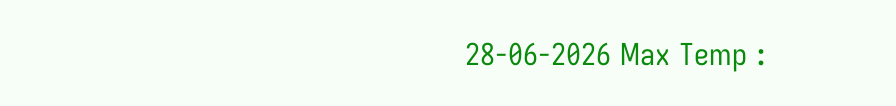28-06-2026 Max Temp :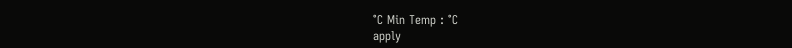°C Min Temp : °C
apply